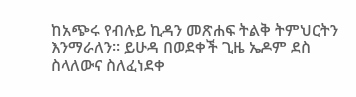ከአጭሩ የብሉይ ኪዳን መጽሐፍ ትልቅ ትምህርትን እንማራለን፡፡ ይሁዳ በወደቀች ጊዜ ኤዶም ደስ ስላለውና ስለፈነደቀ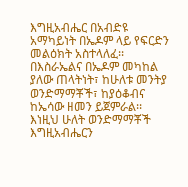እግዚአብሔር በአብድዩ አማካይነት በኤዶም ላይ የፍርድን መልዕክት አስተላለፈ፡፡ በእስራኤልና በኤዶም መካከል ያለው ጠላትነት፣ ከሁለቱ መንትያ ወንድማማቾች፣ ከያዕቆብና ከኤሳው ዘመን ይጀምራል፡፡ እነዚህ ሁለት ወንድማማቾች እግዚአብሔርን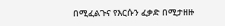በሚፈልጉና የእርሱን ፈቃድ በሚታዘዙ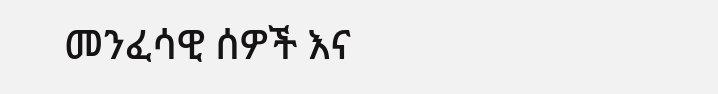መንፈሳዊ ሰዎች እና